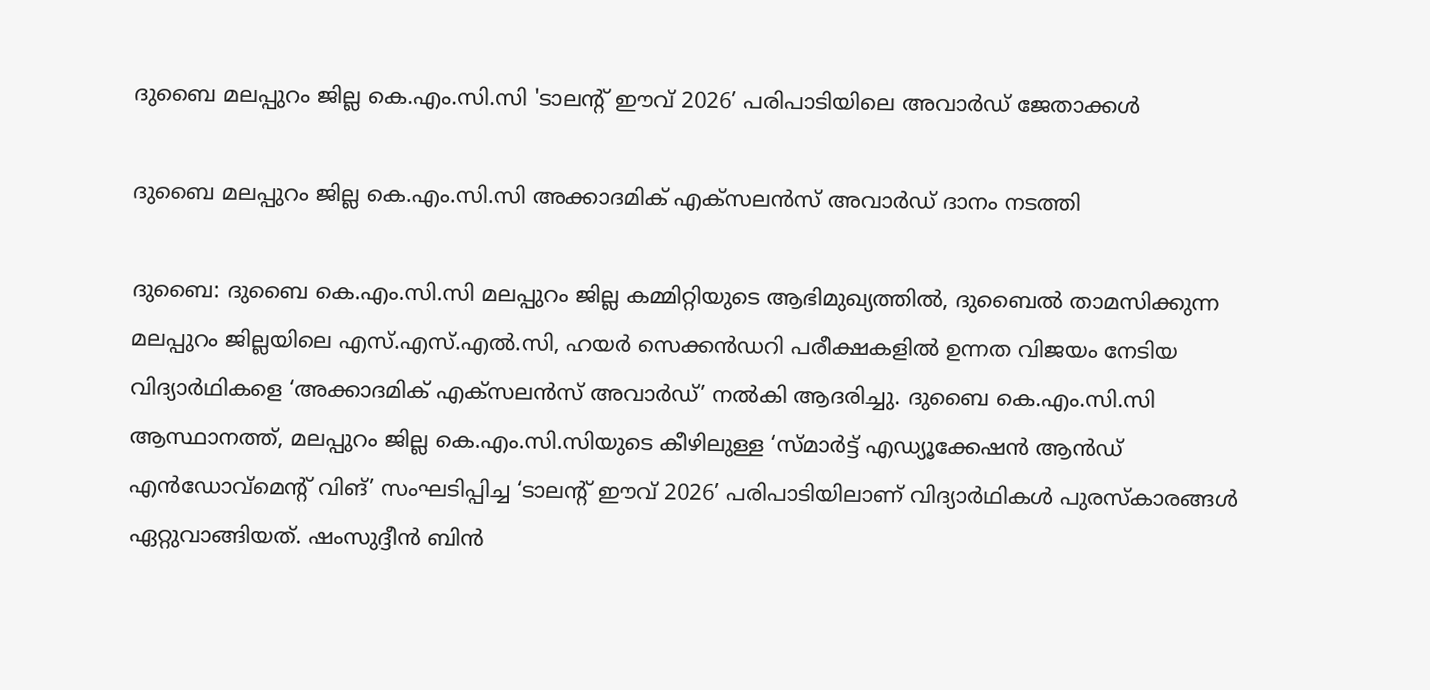ദുബൈ മലപ്പുറം ജില്ല കെ.എം.സി.സി 'ടാലന്‍റ് ഈവ് 2026’ പരിപാടിയിലെ അവാർഡ് ജേതാക്കൾ

ദുബൈ മലപ്പുറം ജില്ല കെ.എം.സി.സി അക്കാദമിക് എക്സലൻസ് അവാർഡ് ദാനം നടത്തി

ദുബൈ: ദുബൈ കെ.എം.സി.സി മലപ്പുറം ജില്ല കമ്മിറ്റിയുടെ ആഭിമുഖ്യത്തിൽ, ദുബൈൽ താമസിക്കുന്ന മലപ്പുറം ജില്ലയിലെ എസ്.എസ്.എൽ.സി, ഹയർ സെക്കൻഡറി പരീക്ഷകളിൽ ഉന്നത വിജയം നേടിയ വിദ്യാർഥികളെ ‘അക്കാദമിക് എക്സലൻസ് അവാർഡ്’ നൽകി ആദരിച്ചു. ദുബൈ കെ.എം.സി.സി ആസ്ഥാനത്ത്, മലപ്പുറം ജില്ല കെ.എം.സി.സിയുടെ കീഴിലുള്ള ‘സ്മാർട്ട് എഡ്യൂക്കേഷൻ ആൻഡ് എൻഡോവ്മെന്‍റ് വിങ്’ സംഘടിപ്പിച്ച ‘ടാലന്‍റ് ഈവ് 2026’ പരിപാടിയിലാണ് വിദ്യാർഥികൾ പുരസ്കാരങ്ങൾ ഏറ്റുവാങ്ങിയത്. ഷംസുദ്ദീൻ ബിൻ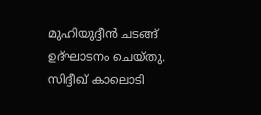മുഹിയുദ്ദീൻ ചടങ്ങ് ഉദ്ഘാടനം ചെയ്തു. സിദ്ദീഖ് കാലൊടി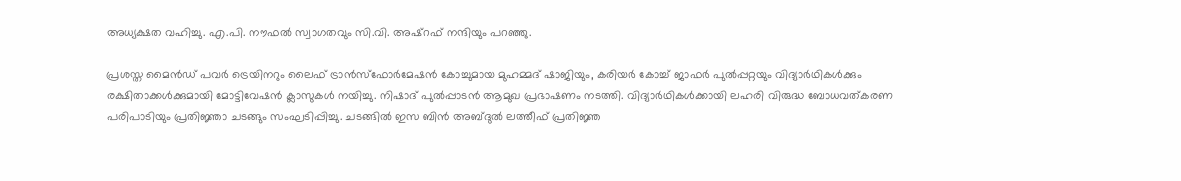അധ്യക്ഷത വഹിച്ചു. എ.പി. നൗഫൽ സ്വാഗതവും സി.വി. അഷ്റഫ് നന്ദിയും പറഞ്ഞു.

പ്രശസ്ത മൈൻഡ് പവർ ട്രെയിനറും ലൈഫ് ട്രാൻസ്ഫോർമേഷൻ കോച്ചുമായ മുഹമ്മദ് ഷാജിയും, കരിയർ കോച്ച് ജാഫർ പുൽപ്പറ്റയും വിദ്യാർഥികൾക്കും രക്ഷിതാക്കൾക്കുമായി മോട്ടിവേഷൻ ക്ലാസുകൾ നയിച്ചു. നിഷാദ് പുൽപ്പാടൻ ആമുഖ പ്രഭാഷണം നടത്തി. വിദ്യാർഥികൾക്കായി ലഹരി വിരുദ്ധ ബോധവത്കരണ പരിപാടിയും പ്രതിജ്ഞാ ചടങ്ങും സംഘടിപ്പിച്ചു. ചടങ്ങിൽ ഇസ ബിൻ അബ്ദുൽ ലത്തീഫ് പ്രതിജ്ഞ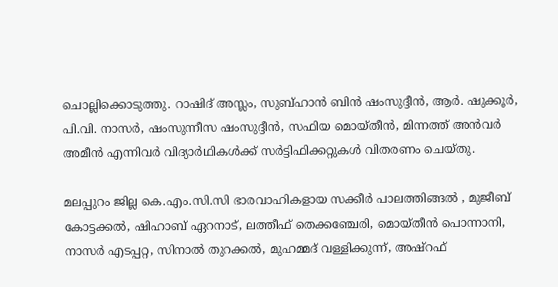ചൊല്ലിക്കൊടുത്തു. റാഷിദ് അസ്ലം, സുബ്ഹാൻ ബിൻ ഷംസുദ്ദീൻ, ആർ. ഷുക്കൂർ, പി.വി. നാസർ, ഷംസുന്നീസ ഷംസുദ്ദീൻ, സഫിയ മൊയ്തീൻ, മിന്നത്ത് അൻവർ അമീൻ എന്നിവർ വിദ്യാർഥികൾക്ക് സർട്ടിഫിക്കറ്റുകൾ വിതരണം ചെയ്തു.

മലപ്പുറം ജില്ല കെ.എം.സി.സി ഭാരവാഹികളായ സക്കീർ പാലത്തിങ്ങൽ , മുജീബ് കോട്ടക്കൽ, ഷിഹാബ് ഏറനാട്, ലത്തീഫ് തെക്കഞ്ചേരി, മൊയ്തീൻ പൊന്നാനി, നാസർ എടപ്പറ്റ, സിനാൽ തുറക്കൽ, മുഹമ്മദ് വള്ളിക്കുന്ന്, അഷ്റഫ്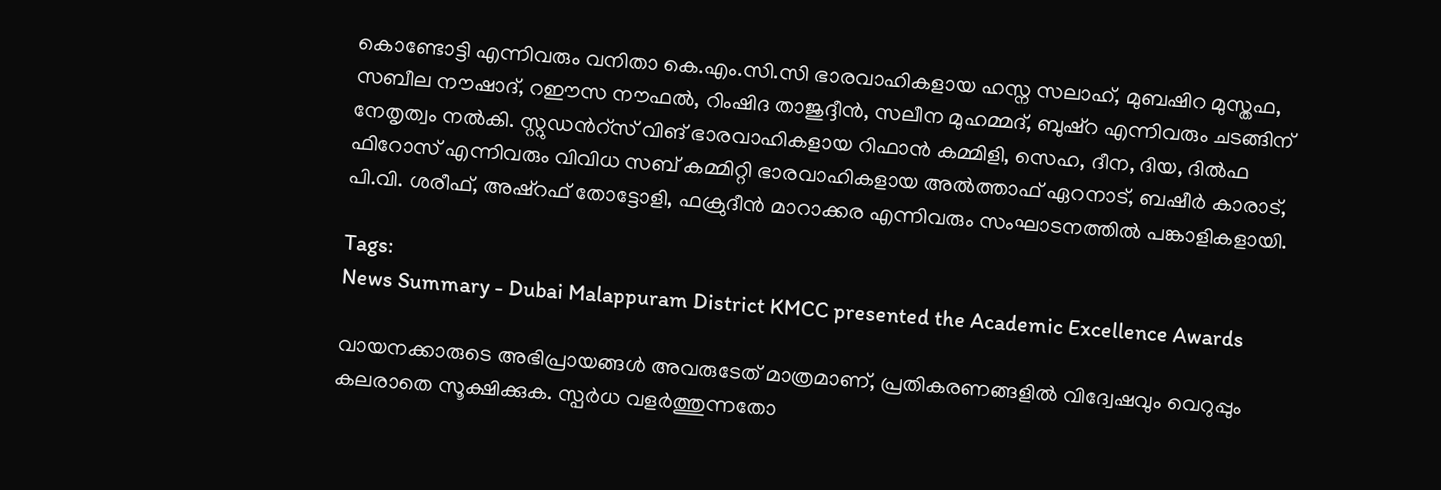കൊണ്ടോട്ടി എന്നിവരും വനിതാ കെ.എം.സി.സി ഭാരവാഹികളായ ഹസ്ന സലാഹ്, മുബഷിറ മുസ്തഫ, സബീല നൗഷാദ്, റഈസ നൗഫൽ, റിംഷിദ താജുദ്ദീൻ, സലീന മുഹമ്മദ്, ബുഷ്റ എന്നിവരും ചടങ്ങിന് നേതൃത്വം നൽകി. സ്റ്റുഡന്‍റ്സ് വിങ് ഭാരവാഹികളായ റിഫാൻ കമ്മിളി, സെഹ, ദീന, ദിയ, ദിൽഫ ഫിറോസ് എന്നിവരും വിവിധ സബ് കമ്മിറ്റി ഭാരവാഹികളായ അൽത്താഫ് ഏറനാട്, ബഷീർ കാരാട്, പി.വി. ശരീഫ്, അഷ്‌റഫ് തോട്ടോളി, ഫക്രുദീൻ മാറാക്കര എന്നിവരും സംഘാടനത്തിൽ പങ്കാളികളായി.

Tags:
News Summary - Dubai Malappuram District KMCC presented the Academic Excellence Awards

വായനക്കാരുടെ അഭിപ്രായങ്ങള്‍ അവരുടേത് മാത്രമാണ്, പ്രതികരണങ്ങളിൽ വിദ്വേഷവും വെറുപ്പും കലരാതെ സൂക്ഷിക്കുക. സ്പർധ വളർത്തുന്നതോ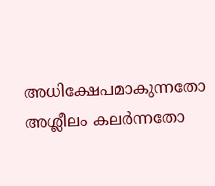അധിക്ഷേപമാകുന്നതോ അശ്ലീലം കലർന്നതോ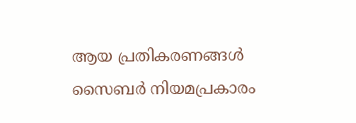ആയ പ്രതികരണങ്ങൾ സൈബർ നിയമപ്രകാരം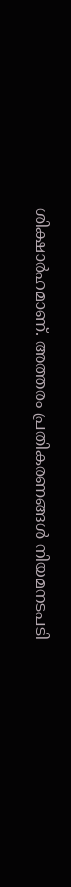ശിക്ഷാർഹമാണ്. അത്തരം പ്രതികരണങ്ങൾ നിയമനടപടി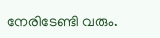നേരിടേണ്ടി വരും.